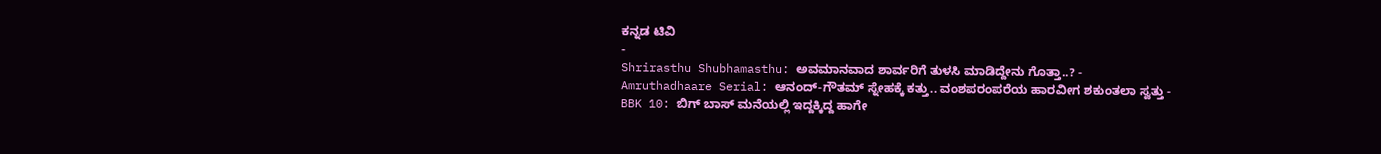ಕನ್ನಡ ಟಿವಿ
-
Shrirasthu Shubhamasthu: ಅವಮಾನವಾದ ಶಾರ್ವರಿಗೆ ತುಳಸಿ ಮಾಡಿದ್ದೇನು ಗೊತ್ತಾ..? -
Amruthadhaare Serial: ಆನಂದ್-ಗೌತಮ್ ಸ್ನೇಹಕ್ಕೆ ಕತ್ತು.. ವಂಶಪರಂಪರೆಯ ಹಾರವೀಗ ಶಕುಂತಲಾ ಸ್ವತ್ತು -
BBK 10: ಬಿಗ್ ಬಾಸ್ ಮನೆಯಲ್ಲಿ ಇದ್ದಕ್ಕಿದ್ದ ಹಾಗೇ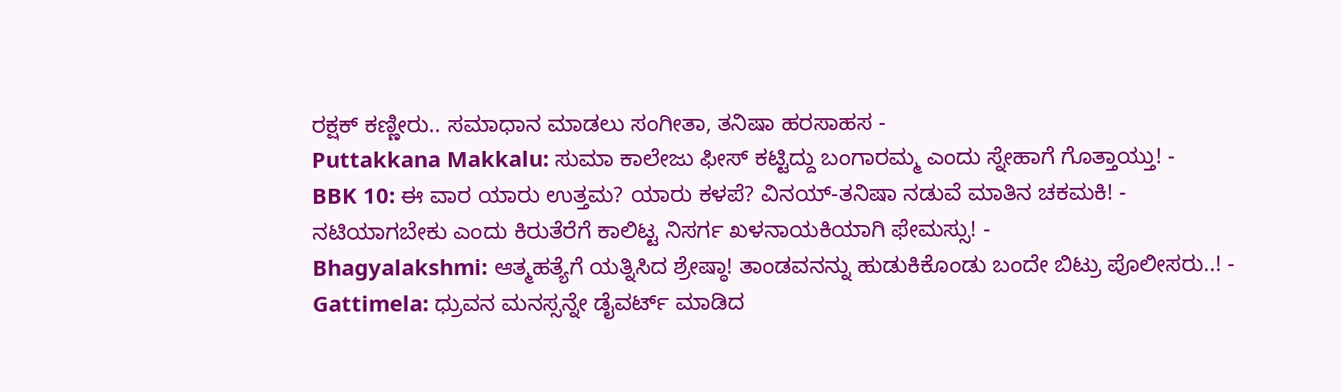ರಕ್ಷಕ್ ಕಣ್ಣೀರು.. ಸಮಾಧಾನ ಮಾಡಲು ಸಂಗೀತಾ, ತನಿಷಾ ಹರಸಾಹಸ -
Puttakkana Makkalu: ಸುಮಾ ಕಾಲೇಜು ಫೀಸ್ ಕಟ್ಟಿದ್ದು ಬಂಗಾರಮ್ಮ ಎಂದು ಸ್ನೇಹಾಗೆ ಗೊತ್ತಾಯ್ತು! -
BBK 10: ಈ ವಾರ ಯಾರು ಉತ್ತಮ? ಯಾರು ಕಳಪೆ? ವಿನಯ್-ತನಿಷಾ ನಡುವೆ ಮಾತಿನ ಚಕಮಕಿ! -
ನಟಿಯಾಗಬೇಕು ಎಂದು ಕಿರುತೆರೆಗೆ ಕಾಲಿಟ್ಟ ನಿಸರ್ಗ ಖಳನಾಯಕಿಯಾಗಿ ಫೇಮಸ್ಸು! -
Bhagyalakshmi: ಆತ್ಮಹತ್ಯೆಗೆ ಯತ್ನಿಸಿದ ಶ್ರೇಷ್ಠಾ! ತಾಂಡವನನ್ನು ಹುಡುಕಿಕೊಂಡು ಬಂದೇ ಬಿಟ್ರು ಪೊಲೀಸರು..! -
Gattimela: ಧ್ರುವನ ಮನಸ್ಸನ್ನೇ ಡೈವರ್ಟ್ ಮಾಡಿದ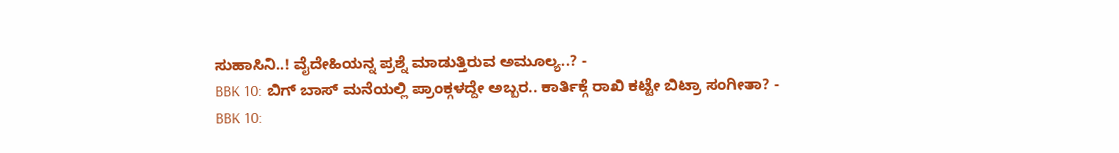ಸುಹಾಸಿನಿ..! ವೈದೇಹಿಯನ್ನ ಪ್ರಶ್ನೆ ಮಾಡುತ್ತಿರುವ ಅಮೂಲ್ಯ..? -
BBK 10: ಬಿಗ್ ಬಾಸ್ ಮನೆಯಲ್ಲಿ ಪ್ರಾಂಕ್ಗಳದ್ದೇ ಅಬ್ಬರ.. ಕಾರ್ತಿಕ್ಗೆ ರಾಖಿ ಕಟ್ಟೇ ಬಿಟ್ರಾ ಸಂಗೀತಾ? -
BBK 10: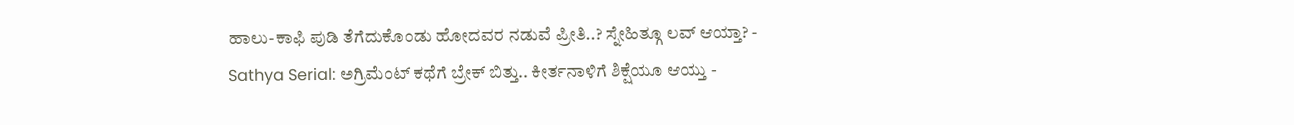ಹಾಲು-ಕಾಫಿ ಪುಡಿ ತೆಗೆದುಕೊಂಡು ಹೋದವರ ನಡುವೆ ಪ್ರೀತಿ..? ಸ್ನೇಹಿತ್ಗೂ ಲವ್ ಆಯ್ತಾ? -
Sathya Serial: ಅಗ್ರಿಮೆಂಟ್ ಕಥೆಗೆ ಬ್ರೇಕ್ ಬಿತ್ತು.. ಕೀರ್ತನಾಳಿಗೆ ಶಿಕ್ಷೆಯೂ ಆಯ್ತು -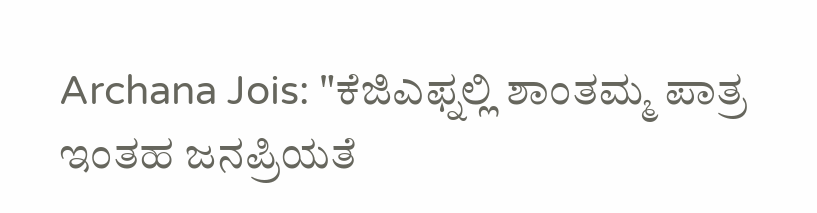Archana Jois: "ಕೆಜಿಎಫ್ನಲ್ಲಿ ಶಾಂತಮ್ಮ ಪಾತ್ರ ಇಂತಹ ಜನಪ್ರಿಯತೆ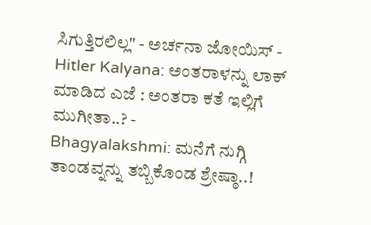ಸಿಗುತ್ತಿರಲಿಲ್ಲ" - ಅರ್ಚನಾ ಜೋಯಿಸ್ -
Hitler Kalyana: ಅಂತರಾಳನ್ನು ಲಾಕ್ ಮಾಡಿದ ಎಜೆ : ಅಂತರಾ ಕತೆ ಇಲ್ಲಿಗೆ ಮುಗೀತಾ..? -
Bhagyalakshmi: ಮನೆಗೆ ನುಗ್ಗಿ ತಾಂಡವ್ನನ್ನು ತಬ್ಬಿಕೊಂಡ ಶ್ರೇಷ್ಠಾ..!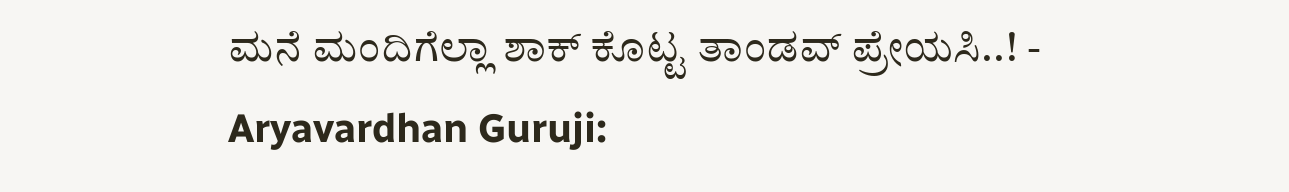ಮನೆ ಮಂದಿಗೆಲ್ಲಾ ಶಾಕ್ ಕೊಟ್ಟ ತಾಂಡವ್ ಪ್ರೇಯಸಿ..! -
Aryavardhan Guruji: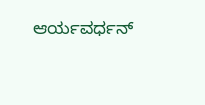ಆರ್ಯವರ್ಧನ್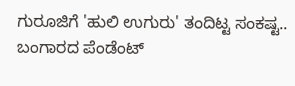ಗುರೂಜಿಗೆ 'ಹುಲಿ ಉಗುರು' ತಂದಿಟ್ಟ ಸಂಕಷ್ಟ.. ಬಂಗಾರದ ಪೆಂಡೆಂಟ್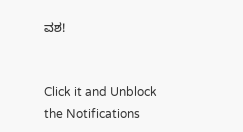ವಶ!


Click it and Unblock the Notifications